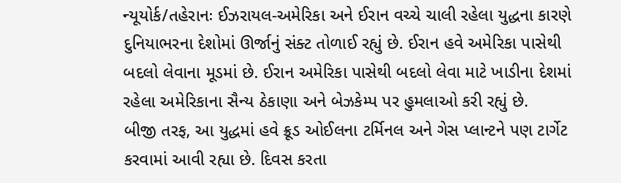ન્યૂયોર્ક/તહેરાનઃ ઈઝરાયલ-અમેરિકા અને ઈરાન વચ્ચે ચાલી રહેલા યુદ્ધના કારણે દુનિયાભરના દેશોમાં ઊર્જાનું સંક્ટ તોળાઈ રહ્યું છે. ઈરાન હવે અમેરિકા પાસેથી બદલો લેવાના મૂડમાં છે. ઈરાન અમેરિકા પાસેથી બદલો લેવા માટે ખાડીના દેશમાં રહેલા અમેરિકાના સૈન્ય ઠેકાણા અને બેઝકેમ્પ પર હુમલાઓ કરી રહ્યું છે.
બીજી તરફ, આ યુદ્ધમાં હવે ક્રૂડ ઓઈલના ટર્મિનલ અને ગેસ પ્લાન્ટને પણ ટાર્ગેટ કરવામાં આવી રહ્યા છે. દિવસ કરતા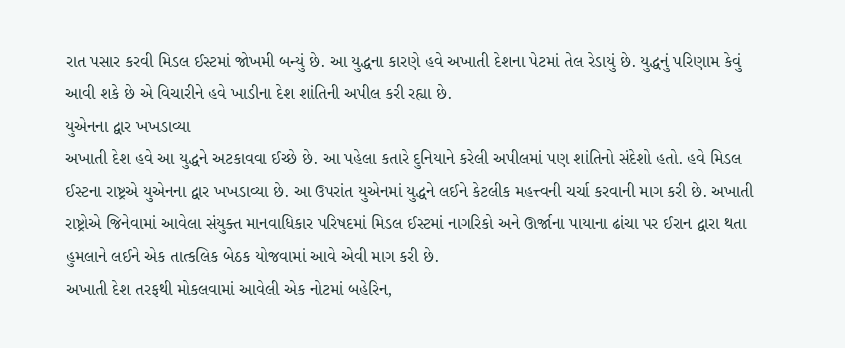રાત પસાર કરવી મિડલ ઈસ્ટમાં જોખમી બન્યું છે. આ યુદ્ધના કારણે હવે અખાતી દેશના પેટમાં તેલ રેડાયું છે. યુદ્ધનું પરિણામ કેવું આવી શકે છે એ વિચારીને હવે ખાડીના દેશ શાંતિની અપીલ કરી રહ્યા છે.
યુએનના દ્વાર ખખડાવ્યા
અખાતી દેશ હવે આ યુદ્ધને અટકાવવા ઈચ્છે છે. આ પહેલા કતારે દુનિયાને કરેલી અપીલમાં પણ શાંતિનો સંદેશો હતો. હવે મિડલ ઈસ્ટના રાષ્ટ્રએ યુએનના દ્વાર ખખડાવ્યા છે. આ ઉપરાંત યુએનમાં યુદ્ધને લઈને કેટલીક મહત્ત્વની ચર્ચા કરવાની માગ કરી છે. અખાતી રાષ્ટ્રોએ જિનેવામાં આવેલા સંયુક્ત માનવાધિકાર પરિષદમાં મિડલ ઈસ્ટમાં નાગરિકો અને ઊર્જાના પાયાના ઢાંચા પર ઈરાન દ્વારા થતા હુમલાને લઈને એક તાત્કલિક બેઠક યોજવામાં આવે એવી માગ કરી છે.
અખાતી દેશ તરફથી મોકલવામાં આવેલી એક નોટમાં બહેરિન,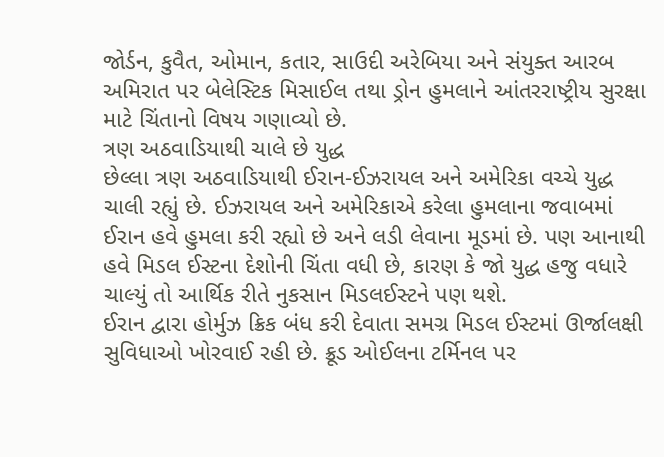જોર્ડન, કુવૈત, ઓમાન, કતાર, સાઉદી અરેબિયા અને સંયુક્ત આરબ અમિરાત પર બેલેસ્ટિક મિસાઈલ તથા ડ્રોન હુમલાને આંતરરાષ્ટ્રીય સુરક્ષા માટે ચિંતાનો વિષય ગણાવ્યો છે.
ત્રણ અઠવાડિયાથી ચાલે છે યુદ્ધ
છેલ્લા ત્રણ અઠવાડિયાથી ઈરાન-ઈઝરાયલ અને અમેરિકા વચ્ચે યુદ્ધ ચાલી રહ્યું છે. ઈઝરાયલ અને અમેરિકાએ કરેલા હુમલાના જવાબમાં ઈરાન હવે હુમલા કરી રહ્યો છે અને લડી લેવાના મૂડમાં છે. પણ આનાથી હવે મિડલ ઈસ્ટના દેશોની ચિંતા વધી છે, કારણ કે જો યુદ્ધ હજુ વધારે ચાલ્યું તો આર્થિક રીતે નુકસાન મિડલઈસ્ટને પણ થશે.
ઈરાન દ્વારા હોર્મુઝ ક્રિક બંધ કરી દેવાતા સમગ્ર મિડલ ઈસ્ટમાં ઊર્જાલક્ષી સુવિધાઓ ખોરવાઈ રહી છે. ક્રૂડ ઓઈલના ટર્મિનલ પર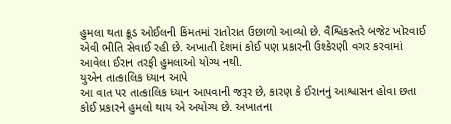હુમલા થતા ક્રૂડ ઓઈલની કિંમતમાં રાતોરાત ઉછાળો આવ્યો છે. વૈશ્વિકસ્તરે બજેટ ખોરવાઈ એવી ભીતિ સેવાઈ રહી છે. અખાતી દેશમાં કોઈ પણ પ્રકારની ઉશ્કેરણી વગર કરવામાં આવેલા ઈરાન તરફી હુમલાઓ યોગ્ય નથી.
યુએન તાત્કાલિક ધ્યાન આપે
આ વાત પર તાત્કાલિક ધ્યાન આપવાની જરૂર છે, કારણ કે ઈરાનનું આશ્વાસન હોવા છતા કોઈ પ્રકારને હુમલો થાય એ અયોગ્ય છે. અખાતના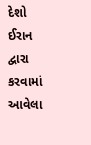દેશો ઈરાન દ્વારા કરવામાં આવેલા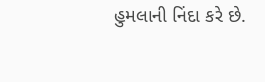હુમલાની નિંદા કરે છે.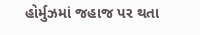હોર્મુઝમાં જહાજ પર થતા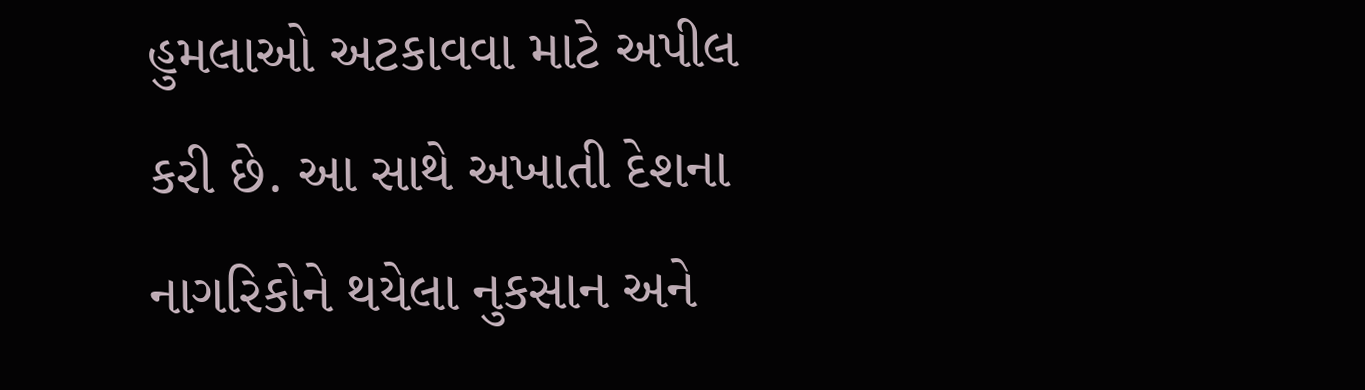હુમલાઓ અટકાવવા માટે અપીલ કરી છે. આ સાથે અખાતી દેશના નાગરિકોને થયેલા નુકસાન અને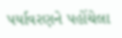પર્યાવરણને પહોંચેલા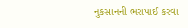નુકસાનની ભરાપાઈ કરવા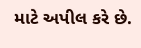માટે અપીલ કરે છે.